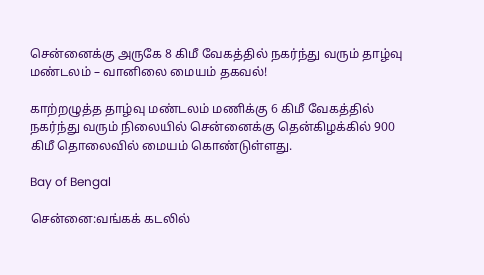சென்னைக்கு அருகே 8 கிமீ வேகத்தில் நகர்ந்து வரும் தாழ்வு மண்டலம் – வானிலை மையம் தகவல்!

காற்றழுத்த தாழ்வு மண்டலம் மணிக்கு 6 கிமீ வேகத்தில் நகர்ந்து வரும் நிலையில் சென்னைக்கு தென்கிழக்கில் 900 கிமீ தொலைவில் மையம் கொண்டுள்ளது.

Bay of Bengal

சென்னை:வங்கக் கடலில்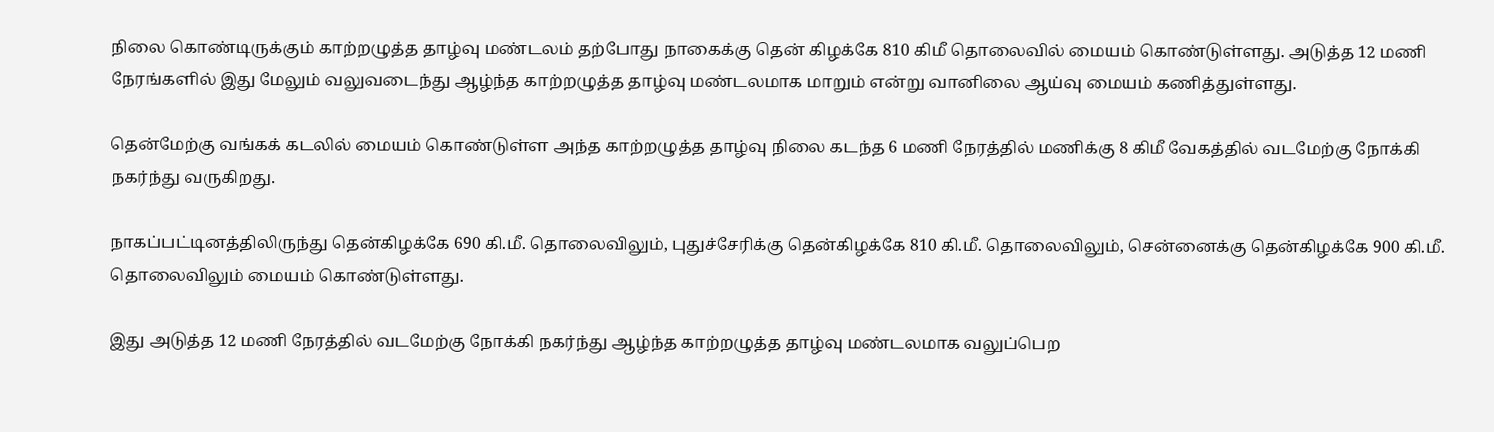நிலை கொண்டிருக்கும் காற்றழுத்த தாழ்வு மண்டலம் தற்போது நாகைக்கு தென் கிழக்கே 810 கிமீ தொலைவில் மையம் கொண்டுள்ளது. அடுத்த 12 மணி நேரங்களில் இது மேலும் வலுவடைந்து ஆழ்ந்த காற்றழுத்த தாழ்வு மண்டலமாக மாறும் என்று வானிலை ஆய்வு மையம் கணித்துள்ளது.

தென்மேற்கு வங்கக் கடலில் மையம் கொண்டுள்ள அந்த காற்றழுத்த தாழ்வு நிலை கடந்த 6 மணி நேரத்தில் மணிக்கு 8 கிமீ வேகத்தில் வடமேற்கு நோக்கி நகர்ந்து வருகிறது.

நாகப்பட்டினத்திலிருந்து தென்கிழக்கே 690 கி.மீ. தொலைவிலும், புதுச்சேரிக்கு தென்கிழக்கே 810 கி.மீ. தொலைவிலும், சென்னைக்கு தென்கிழக்கே 900 கி.மீ. தொலைவிலும் மையம் கொண்டுள்ளது.

இது அடுத்த 12 மணி நேரத்தில் வடமேற்கு நோக்கி நகர்ந்து ஆழ்ந்த காற்றழுத்த தாழ்வு மண்டலமாக வலுப்பெற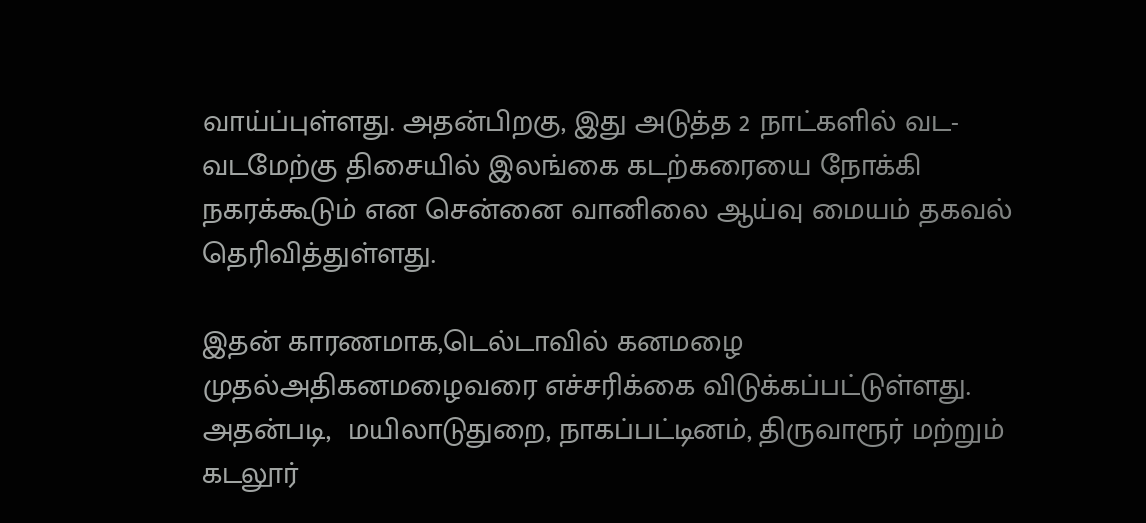வாய்ப்புள்ளது. அதன்பிறகு, இது அடுத்த 2 நாட்களில் வட-வடமேற்கு திசையில் இலங்கை கடற்கரையை நோக்கி நகரக்கூடும் என சென்னை வானிலை ஆய்வு மையம் தகவல் தெரிவித்துள்ளது.

இதன் காரணமாக,டெல்டாவில் கனமழை முதல்அதிகனமழைவரை எச்சரிக்கை விடுக்கப்பட்டுள்ளது. அதன்படி,  மயிலாடுதுறை, நாகப்பட்டினம், திருவாரூர் மற்றும் கடலூர்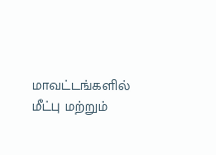மாவட்டங்களில் மீட்பு மற்றும்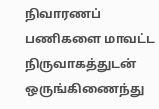நிவாரணப் பணிகளை மாவட்ட நிருவாகத்துடன் ஒருங்கிணைந்து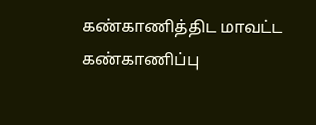கண்காணித்திட மாவட்ட கண்காணிப்பு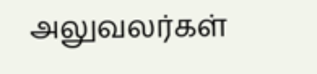அலுவலர்கள்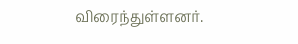விரைந்துள்ளனர்.